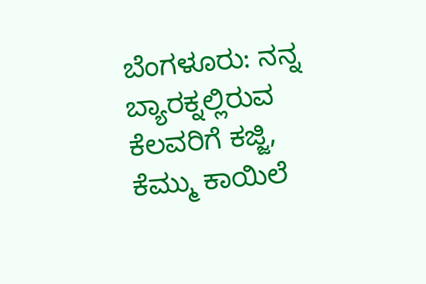ಬೆಂಗಳೂರು: ನನ್ನ ಬ್ಯಾರಕ್ನಲ್ಲಿರುವ ಕೆಲವರಿಗೆ ಕಜ್ಜಿ, ಕೆಮ್ಮು ಕಾಯಿಲೆ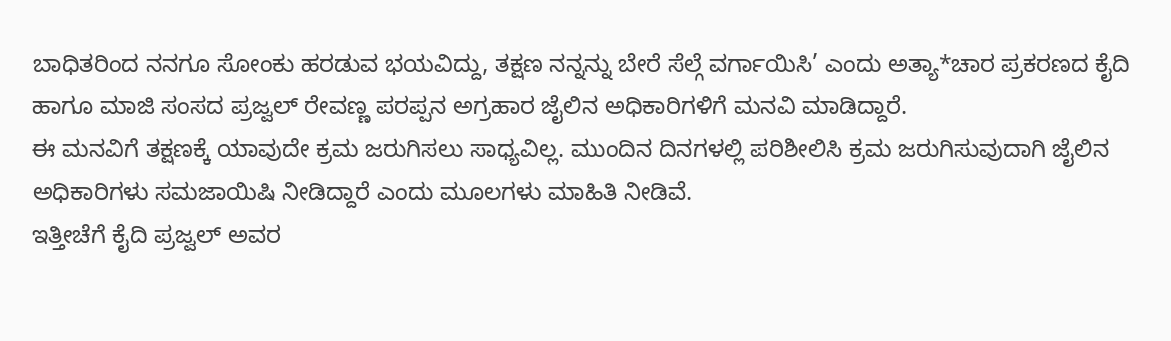ಬಾಧಿತರಿಂದ ನನಗೂ ಸೋಂಕು ಹರಡುವ ಭಯವಿದ್ದು, ತಕ್ಷಣ ನನ್ನನ್ನು ಬೇರೆ ಸೆಲ್ಗೆ ವರ್ಗಾಯಿಸಿ’ ಎಂದು ಅತ್ಯಾ*ಚಾರ ಪ್ರಕರಣದ ಕೈದಿ ಹಾಗೂ ಮಾಜಿ ಸಂಸದ ಪ್ರಜ್ವಲ್ ರೇವಣ್ಣ ಪರಪ್ಪನ ಅಗ್ರಹಾರ ಜೈಲಿನ ಅಧಿಕಾರಿಗಳಿಗೆ ಮನವಿ ಮಾಡಿದ್ದಾರೆ.
ಈ ಮನವಿಗೆ ತಕ್ಷಣಕ್ಕೆ ಯಾವುದೇ ಕ್ರಮ ಜರುಗಿಸಲು ಸಾಧ್ಯವಿಲ್ಲ. ಮುಂದಿನ ದಿನಗಳಲ್ಲಿ ಪರಿಶೀಲಿಸಿ ಕ್ರಮ ಜರುಗಿಸುವುದಾಗಿ ಜೈಲಿನ ಅಧಿಕಾರಿಗಳು ಸಮಜಾಯಿಷಿ ನೀಡಿದ್ದಾರೆ ಎಂದು ಮೂಲಗಳು ಮಾಹಿತಿ ನೀಡಿವೆ.
ಇತ್ತೀಚೆಗೆ ಕೈದಿ ಪ್ರಜ್ವಲ್ ಅವರ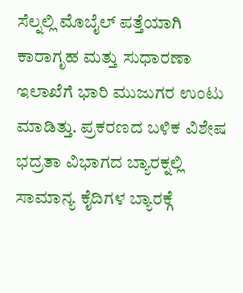ಸೆಲ್ನಲ್ಲಿ ಮೊಬೈಲ್ ಪತ್ತೆಯಾಗಿ ಕಾರಾಗೃಹ ಮತ್ತು ಸುಧಾರಣಾ ಇಲಾಖೆಗೆ ಭಾರಿ ಮುಜುಗರ ಉಂಟು ಮಾಡಿತ್ತು. ಪ್ರಕರಣದ ಬಳಿಕ ವಿಶೇಷ ಭದ್ರತಾ ವಿಭಾಗದ ಬ್ಯಾರಕ್ನಲ್ಲಿ ಸಾಮಾನ್ಯ ಕೈದಿಗಳ ಬ್ಯಾರಕ್ಗೆ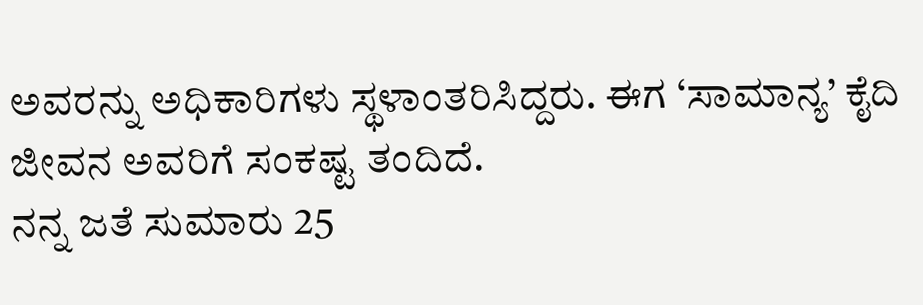ಅವರನ್ನು ಅಧಿಕಾರಿಗಳು ಸ್ಥಳಾಂತರಿಸಿದ್ದರು. ಈಗ ‘ಸಾಮಾನ್ಯ’ ಕೈದಿ ಜೀವನ ಅವರಿಗೆ ಸಂಕಷ್ಟ ತಂದಿದೆ.
ನನ್ನ ಜತೆ ಸುಮಾರು 25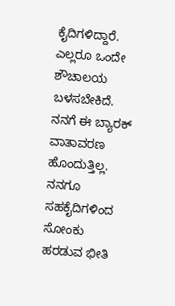ಕೈದಿಗಳಿದ್ದಾರೆ. ಎಲ್ಲರೂ ಒಂದೇ ಶೌಚಾಲಯ ಬಳಸಬೇಕಿದೆ. ನನಗೆ ಈ ಬ್ಯಾರಕ್ ವಾತಾವರಣ ಹೊಂದುತ್ತಿಲ್ಲ. ನನಗೂ ಸಹಕೈದಿಗಳಿಂದ ಸೋಂಕು ಹರಡುವ ಭೀತಿ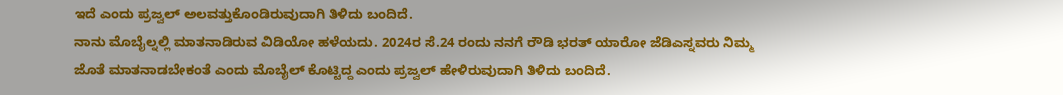ಇದೆ ಎಂದು ಪ್ರಜ್ವಲ್ ಅಲವತ್ತುಕೊಂಡಿರುವುದಾಗಿ ತಿಳಿದು ಬಂದಿದೆ.
ನಾನು ಮೊಬೈಲ್ನಲ್ಲಿ ಮಾತನಾಡಿರುವ ವಿಡಿಯೋ ಹಳೆಯದು. 2024ರ ಸೆ.24 ರಂದು ನನಗೆ ರೌಡಿ ಭರತ್ ಯಾರೋ ಜೆಡಿಎಸ್ನವರು ನಿಮ್ಮ ಜೊತೆ ಮಾತನಾಡಬೇಕಂತೆ ಎಂದು ಮೊಬೈಲ್ ಕೊಟ್ಟಿದ್ದ ಎಂದು ಪ್ರಜ್ವಲ್ ಹೇಳಿರುವುದಾಗಿ ತಿಳಿದು ಬಂದಿದೆ.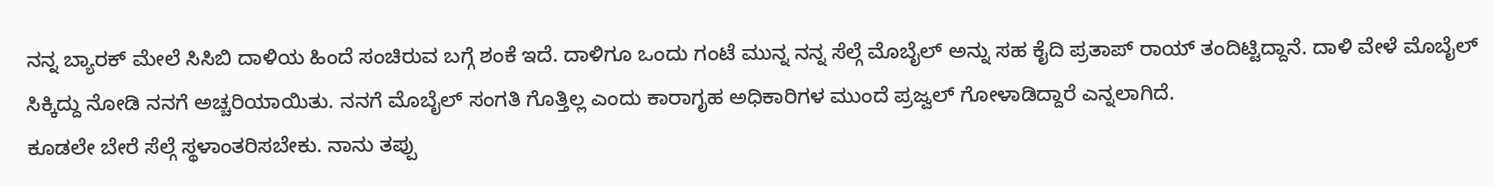ನನ್ನ ಬ್ಯಾರಕ್ ಮೇಲೆ ಸಿಸಿಬಿ ದಾಳಿಯ ಹಿಂದೆ ಸಂಚಿರುವ ಬಗ್ಗೆ ಶಂಕೆ ಇದೆ. ದಾಳಿಗೂ ಒಂದು ಗಂಟೆ ಮುನ್ನ ನನ್ನ ಸೆಲ್ಗೆ ಮೊಬೈಲ್ ಅನ್ನು ಸಹ ಕೈದಿ ಪ್ರತಾಪ್ ರಾಯ್ ತಂದಿಟ್ಟಿದ್ದಾನೆ. ದಾಳಿ ವೇಳೆ ಮೊಬೈಲ್ ಸಿಕ್ಕಿದ್ದು ನೋಡಿ ನನಗೆ ಅಚ್ಚರಿಯಾಯಿತು. ನನಗೆ ಮೊಬೈಲ್ ಸಂಗತಿ ಗೊತ್ತಿಲ್ಲ ಎಂದು ಕಾರಾಗೃಹ ಅಧಿಕಾರಿಗಳ ಮುಂದೆ ಪ್ರಜ್ವಲ್ ಗೋಳಾಡಿದ್ದಾರೆ ಎನ್ನಲಾಗಿದೆ.
ಕೂಡಲೇ ಬೇರೆ ಸೆಲ್ಗೆ ಸ್ಥಳಾಂತರಿಸಬೇಕು. ನಾನು ತಪ್ಪು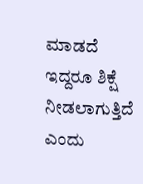ಮಾಡದೆ ಇದ್ದರೂ ಶಿಕ್ಷೆ ನೀಡಲಾಗುತ್ತಿದೆ ಎಂದು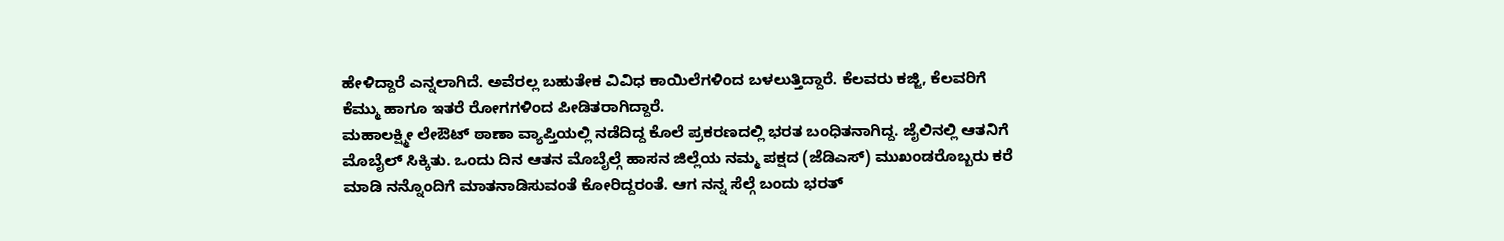ಹೇಳಿದ್ದಾರೆ ಎನ್ನಲಾಗಿದೆ. ಅವೆರಲ್ಲ ಬಹುತೇಕ ವಿವಿಧ ಕಾಯಿಲೆಗಳಿಂದ ಬಳಲುತ್ತಿದ್ದಾರೆ. ಕೆಲವರು ಕಜ್ಜಿ, ಕೆಲವರಿಗೆ ಕೆಮ್ಮು ಹಾಗೂ ಇತರೆ ರೋಗಗಳಿಂದ ಪೀಡಿತರಾಗಿದ್ದಾರೆ.
ಮಹಾಲಕ್ಷ್ಮೀ ಲೇಔಟ್ ಠಾಣಾ ವ್ಯಾಪ್ತಿಯಲ್ಲಿ ನಡೆದಿದ್ದ ಕೊಲೆ ಪ್ರಕರಣದಲ್ಲಿ ಭರತ ಬಂಧಿತನಾಗಿದ್ದ. ಜೈಲಿನಲ್ಲಿ ಆತನಿಗೆ ಮೊಬೈಲ್ ಸಿಕ್ಕಿತು. ಒಂದು ದಿನ ಆತನ ಮೊಬೈಲ್ಗೆ ಹಾಸನ ಜಿಲ್ಲೆಯ ನಮ್ಮ ಪಕ್ಷದ (ಜೆಡಿಎಸ್) ಮುಖಂಡರೊಬ್ಬರು ಕರೆ ಮಾಡಿ ನನ್ನೊಂದಿಗೆ ಮಾತನಾಡಿಸುವಂತೆ ಕೋರಿದ್ದರಂತೆ. ಆಗ ನನ್ನ ಸೆಲ್ಗೆ ಬಂದು ಭರತ್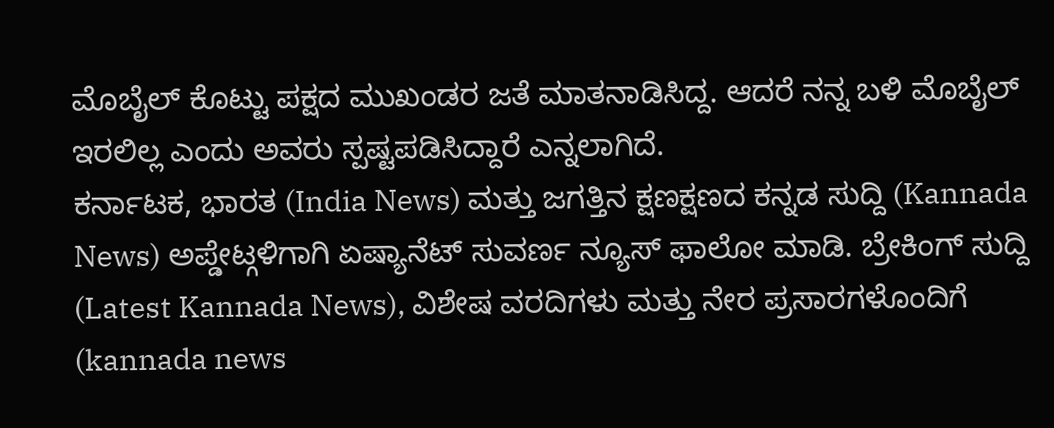ಮೊಬೈಲ್ ಕೊಟ್ಟು ಪಕ್ಷದ ಮುಖಂಡರ ಜತೆ ಮಾತನಾಡಿಸಿದ್ದ. ಆದರೆ ನನ್ನ ಬಳಿ ಮೊಬೈಲ್ ಇರಲಿಲ್ಲ ಎಂದು ಅವರು ಸ್ಪಷ್ಟಪಡಿಸಿದ್ದಾರೆ ಎನ್ನಲಾಗಿದೆ.
ಕರ್ನಾಟಕ, ಭಾರತ (India News) ಮತ್ತು ಜಗತ್ತಿನ ಕ್ಷಣಕ್ಷಣದ ಕನ್ನಡ ಸುದ್ದಿ (Kannada News) ಅಪ್ಡೇಟ್ಗಳಿಗಾಗಿ ಏಷ್ಯಾನೆಟ್ ಸುವರ್ಣ ನ್ಯೂಸ್ ಫಾಲೋ ಮಾಡಿ. ಬ್ರೇಕಿಂಗ್ ಸುದ್ದಿ (Latest Kannada News), ವಿಶೇಷ ವರದಿಗಳು ಮತ್ತು ನೇರ ಪ್ರಸಾರಗಳೊಂದಿಗೆ (kannada news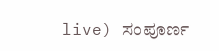live) ಸಂಪೂರ್ಣ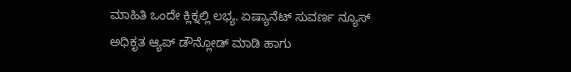ಮಾಹಿತಿ ಒಂದೇ ಕ್ಲಿಕ್ನಲ್ಲಿ ಲಭ್ಯ. ಏಷ್ಯಾನೆಟ್ ಸುವರ್ಣ ನ್ಯೂಸ್ ಅಧಿಕೃತ ಆ್ಯಪ್ ಡೌನ್ಲೋಡ್ ಮಾಡಿ ಹಾಗು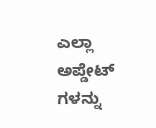ಎಲ್ಲಾ ಅಪ್ಡೇಟ್ ಗಳನ್ನು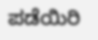ಪಡೆಯಿರಿ